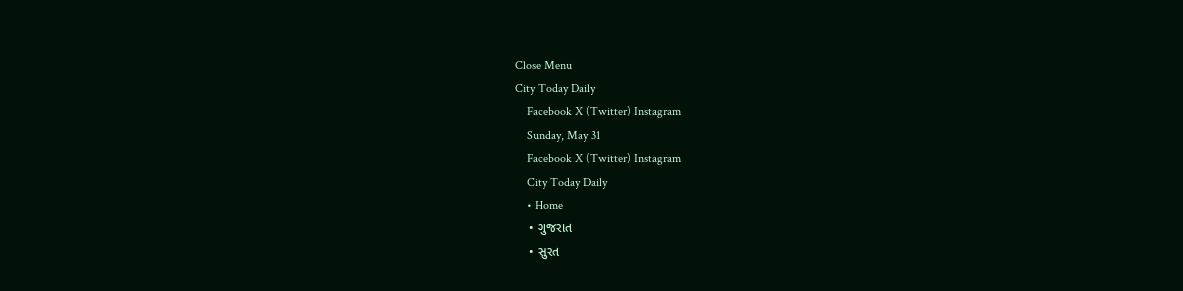Close Menu
City Today Daily
    Facebook X (Twitter) Instagram
    Sunday, May 31
    Facebook X (Twitter) Instagram
    City Today Daily
    • Home
    • ગુજરાત
    • સુરત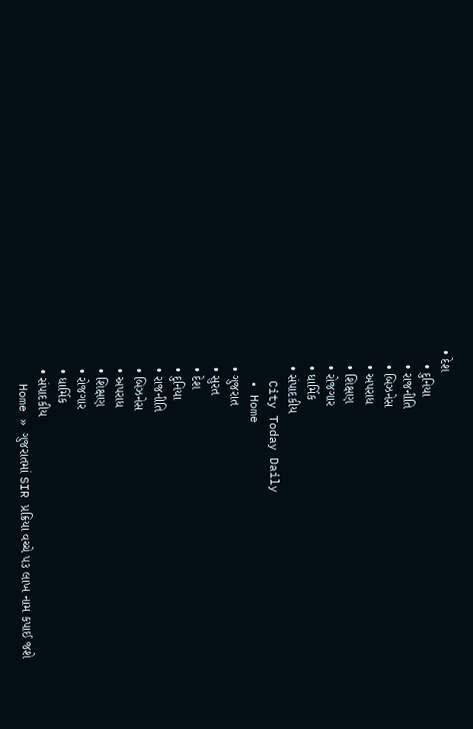• દેશ
    • દુનિયા
    • રાજનીતિ
    • બિઝનેસ
    • અપરાધ
    • શિક્ષણ
    • રોજગાર
    • ધાર્મિક
    • સંપાદકીય
    City Today Daily
    • Home
    • ગુજરાત
    • સુરત
    • દેશ
    • દુનિયા
    • રાજનીતિ
    • બિઝનેસ
    • અપરાધ
    • શિક્ષણ
    • રોજગાર
    • ધાર્મિક
    • સંપાદકીય
    Home » ગુજરાતમાં SIR પ્રક્રિયા વચ્ચે ૫૩ લાખ નામ કપાઈ જશે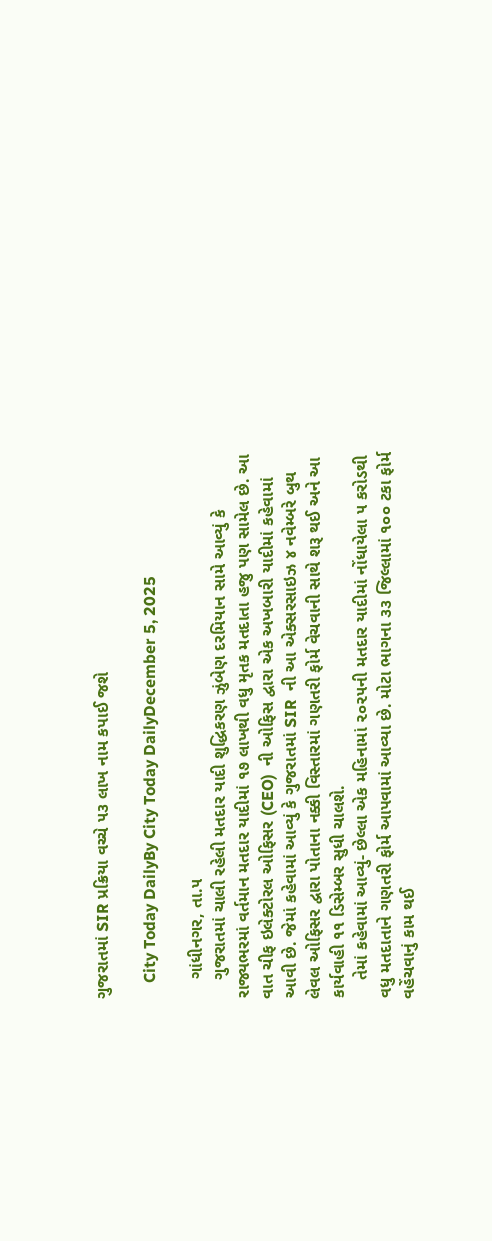ગુજરાતમાં SIR પ્રક્રિયા વચ્ચે ૫૩ લાખ નામ કપાઈ જશે

    City Today DailyBy City Today DailyDecember 5, 2025

    ગાંધીનગર, તા.૫
    ગુજરાતમાં ચાલી રહેલી મતદાર યાદી શુદ્ધિકરણ ઝુંબેણ દરમિયાન સામે આવ્યું કે રાજ્યભરમાં વર્તમાન મતદાર યાદીમાં ૧૭ લાખથી વધુ મૃતક મતદાતા હજુ પણ સામેલ છે. આ વાત ચીફ ઇલેક્ટોરલ ઓફિસર (CEO)  ની ઓફિસ દ્વારા એક અખબારી યાદીમાં કહેવામાં આવી છે. જેમાં કહેવામાં આવ્યું કે ગુજરાતમાં SIR  ની આ એક્સરસાઇઝ ૪ નવેમ્બરે બુથ લેવલ ઓફિસર દ્વારા પોતાના નક્કી વિસ્તારમાં ગણતરી ફોર્મ વેચવાની સાથે શરૂ થઈ અને આ કાર્યવાહી ૧૧ ડિસેમ્બર સુધી ચાલશે.
    તેમાં કહેવામાં આવ્યું- છેલ્લા એક મહિનામાં ૨૦૨૫ની મતદાર યાદીમાં નોંધાયેલા ૫ કરોડથી વધુ મતદાતાને ગણતરી ફોર્મ આપવામાં આવ્યા છે. મોટા ભાગના ૩૩ જિલ્લામાં ૧૦૦ ટકા ફોર્મ વહેંચવાનું કામ થઈ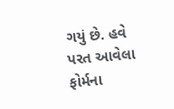ગયું છે. હવે પરત આવેલા ફોર્મના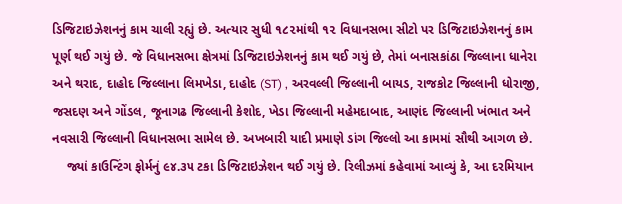ડિજિટાઇઝેશનનું કામ ચાલી રહ્યું છે. અત્યાર સુધી ૧૮૨માંથી ૧૨ વિધાનસભા સીટો પર ડિજિટાઇઝેશનનું કામ પૂર્ણ થઈ ગયું છે. જે વિધાનસભા ક્ષેત્રમાં ડિજિટાઇઝેશનનું કામ થઈ ગયું છે, તેમાં બનાસકાંઠા જિલ્લાના ધાનેરા અને થરાદ, દાહોદ જિલ્લાના લિમખેડા, દાહોદ (ST) , અરવલ્લી જિલ્લાની બાયડ, રાજકોટ જિલ્લાની ધોરાજી, જસદણ અને ગોંડલ, જૂનાગઢ જિલ્લાની કેશોદ, ખેડા જિલ્લાની મહેમદાબાદ, આણંદ જિલ્લાની ખંભાત અને નવસારી જિલ્લાની વિધાનસભા સામેલ છે. અખબારી યાદી પ્રમાણે ડાંગ જિલ્લો આ કામમાં સૌથી આગળ છે.
    જ્યાં કાઉન્ટિંગ ફોર્મનું ૯૪.૩૫ ટકા ડિજિટાઇઝેશન થઈ ગયું છે. રિલીઝમાં કહેવામાં આવ્યું કે, આ દરમિયાન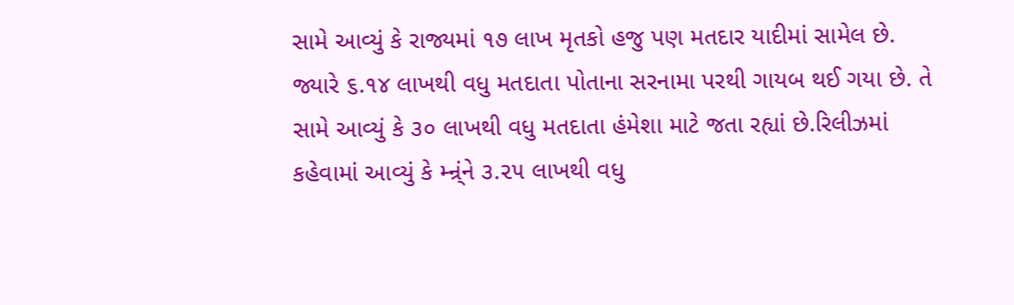સામે આવ્યું કે રાજ્યમાં ૧૭ લાખ મૃતકો હજુ પણ મતદાર યાદીમાં સામેલ છે. જ્યારે ૬.૧૪ લાખથી વધુ મતદાતા પોતાના સરનામા પરથી ગાયબ થઈ ગયા છે. તે સામે આવ્યું કે ૩૦ લાખથી વધુ મતદાતા હંમેશા માટે જતા રહ્યાં છે.રિલીઝમાં કહેવામાં આવ્યું કે મ્ન્ર્ંને ૩.૨૫ લાખથી વધુ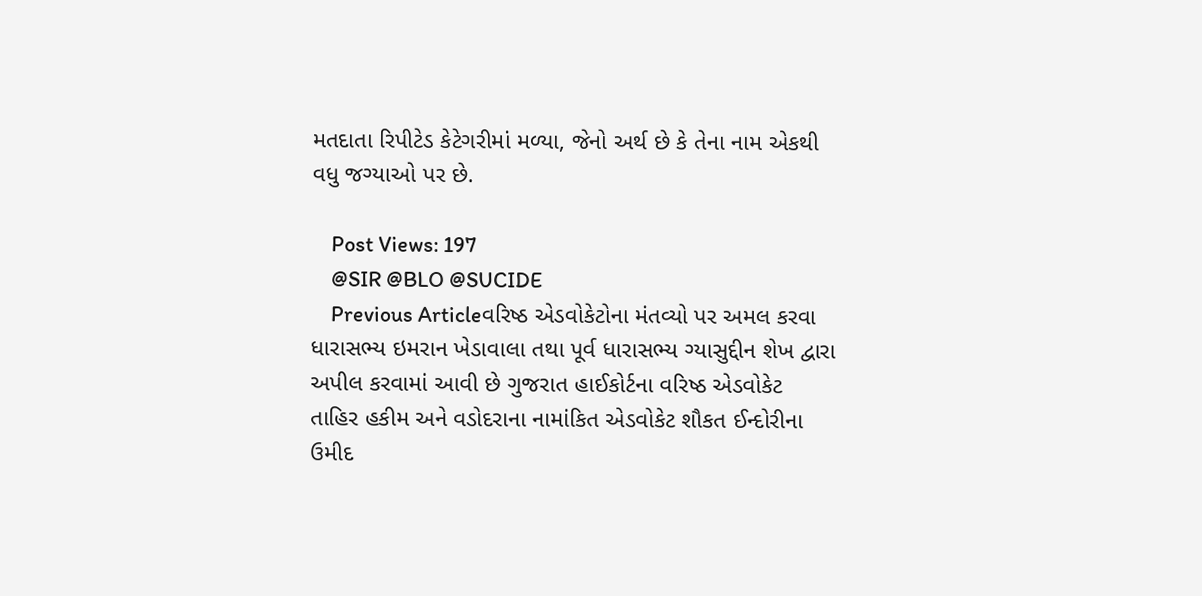મતદાતા રિપીટેડ કેટેગરીમાં મળ્યા, જેનો અર્થ છે કે તેના નામ એકથી વધુ જગ્યાઓ પર છે.

    Post Views: 197
    @SIR @BLO @SUCIDE
    Previous Articleવરિષ્ઠ એડવોકેટોના મંતવ્યો પર અમલ કરવા ધારાસભ્ય ઇમરાન ખેડાવાલા તથા પૂર્વ ધારાસભ્ય ગ્યાસુદ્દીન શેખ દ્વારા અપીલ કરવામાં આવી છે ગુજરાત હાઈકોર્ટના વરિષ્ઠ એડવોકેટ તાહિર હકીમ અને વડોદરાના નામાંકિત એડવોકેટ શૌકત ઈન્દોરીના ઉમીદ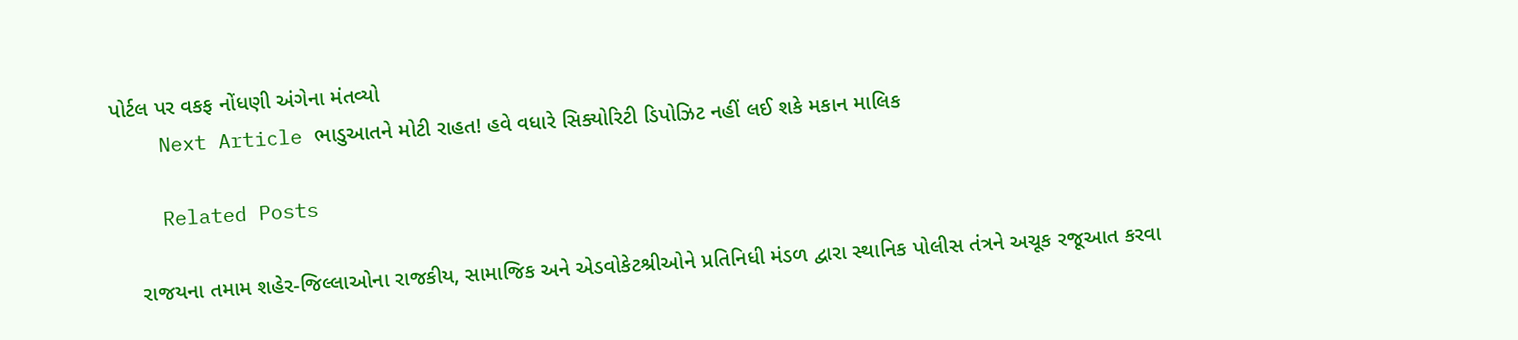પોર્ટલ પર વકફ નોંધણી અંગેના મંતવ્યો
    Next Article ભાડુઆતને મોટી રાહત! હવે વધારે સિક્યોરિટી ડિપોઝિટ નહીં લઈ શકે મકાન માલિક

    Related Posts

    રાજયના તમામ શહેર-જિલ્લાઓના રાજકીય, સામાજિક અને એડવોકેટશ્રીઓને પ્રતિનિધી મંડળ દ્વારા સ્થાનિક પોલીસ તંત્રને અચૂક રજૂઆત કરવા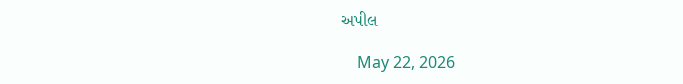અપીલ

    May 22, 2026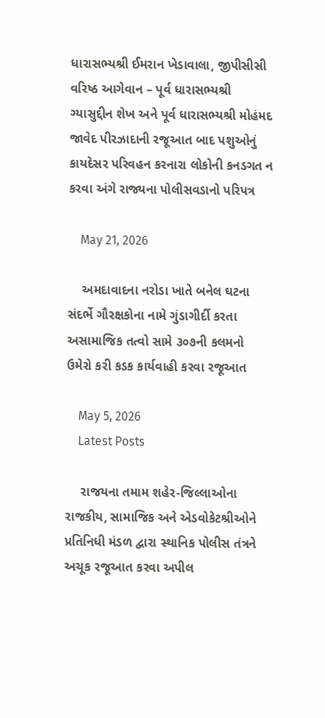ધારાસભ્યશ્રી ઈમરાન ખેડાવાલા, જીપીસીસી વરિષ્ઠ આગેવાન – પૂર્વ ધારાસભ્યશ્રી ગ્યાસુદ્દીન શેખ અને પૂર્વ ધારાસભ્યશ્રી મોહંમદ જાવેદ પીરઝાદાની રજૂઆત બાદ પશુઓનું કાયદેસર પરિવહન કરનારા લોકોની કનડગત ન કરવા અંગે રાજ્યના પોલીસવડાનો પરિપત્ર

    May 21, 2026

    અમદાવાદના નરોડા ખાતે બનેલ ઘટના સંદર્ભે ગૌરક્ષકોના નામે ગુંડાગીર્દી કરતા અસામાજિક તત્વો સામે ૩૦૭ની કલમનો ઉમેરો કરી કડક કાર્યવાહી કરવા રજૂઆત

    May 5, 2026
    Latest Posts

    રાજયના તમામ શહેર-જિલ્લાઓના રાજકીય, સામાજિક અને એડવોકેટશ્રીઓને પ્રતિનિધી મંડળ દ્વારા સ્થાનિક પોલીસ તંત્રને અચૂક રજૂઆત કરવા અપીલ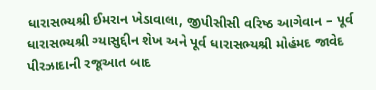ધારાસભ્યશ્રી ઈમરાન ખેડાવાલા, જીપીસીસી વરિષ્ઠ આગેવાન – પૂર્વ ધારાસભ્યશ્રી ગ્યાસુદ્દીન શેખ અને પૂર્વ ધારાસભ્યશ્રી મોહંમદ જાવેદ પીરઝાદાની રજૂઆત બાદ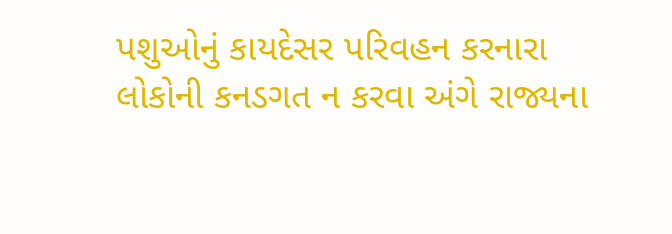પશુઓનું કાયદેસર પરિવહન કરનારા લોકોની કનડગત ન કરવા અંગે રાજ્યના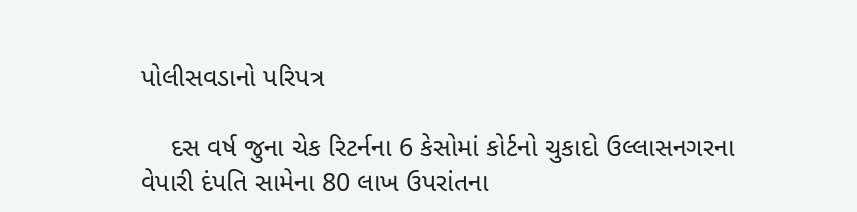પોલીસવડાનો પરિપત્ર

    દસ વર્ષ જુના ચેક રિટર્નના 6 કેસોમાં કોર્ટનો ચુકાદો ઉલ્લાસનગરના વેપારી દંપતિ સામેના 80 લાખ ઉપરાંતના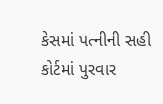કેસમાં પત્નીની સહી કોર્ટમાં પુરવાર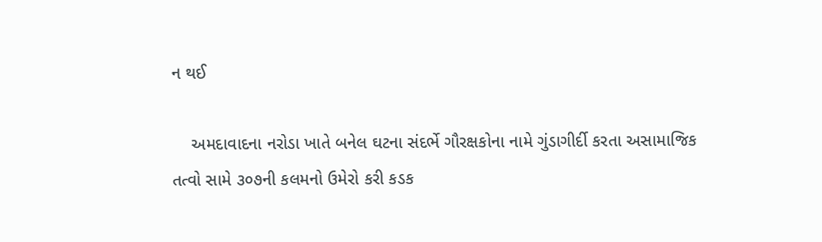ન થઈ

    અમદાવાદના નરોડા ખાતે બનેલ ઘટના સંદર્ભે ગૌરક્ષકોના નામે ગુંડાગીર્દી કરતા અસામાજિક તત્વો સામે ૩૦૭ની કલમનો ઉમેરો કરી કડક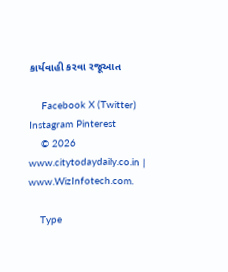કાર્યવાહી કરવા રજૂઆત

    Facebook X (Twitter) Instagram Pinterest
    © 2026 www.citytodaydaily.co.in | www.WizInfotech.com.

    Type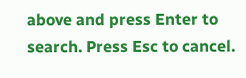above and press Enter to search. Press Esc to cancel.